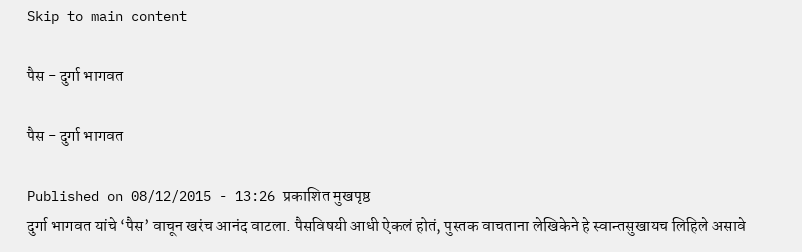Skip to main content

पैस - दुर्गा भागवत

पैस - दुर्गा भागवत

Published on 08/12/2015 - 13:26 प्रकाशित मुखपृष्ठ
दुर्गा भागवत यांचे ‘पैस’ वाचून खरंच आनंद वाटला. पैसविषयी आधी ऐकलं होतं, पुस्तक वाचताना लेखिकेने हे स्वान्तसुखायच लिहिले असावे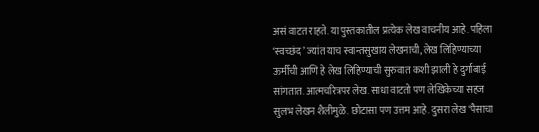असं वाटत राहते. या पुस्तकातील प्रत्येक लेख वाचनीय आहे. पहिला ‘स्व‍च्छंद’ ज्यांत याच स्वान्तसुखाय लेखनाची, लेख लिहिण्याच्या ऊर्मीची आणि हे लेख लिहिण्याची सुरुवात कशी झाली हे दुर्गाबाई सांगतात. आत्मचरित्रपर लेख. साधा वाटतो पण लेखिकेच्या सहज सुलभ लेखन शैलीमुळे. छोटासा पण उत्तम आहे. दुसरा लेख ‘पैसाचा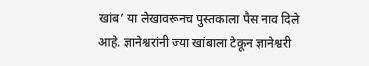खांब’ या लेखावरूनच पुस्तकाला पैस नाव दिले आहे. ज्ञानेश्वरांनी ज्या खांबाला टेकून ज्ञानेश्वरी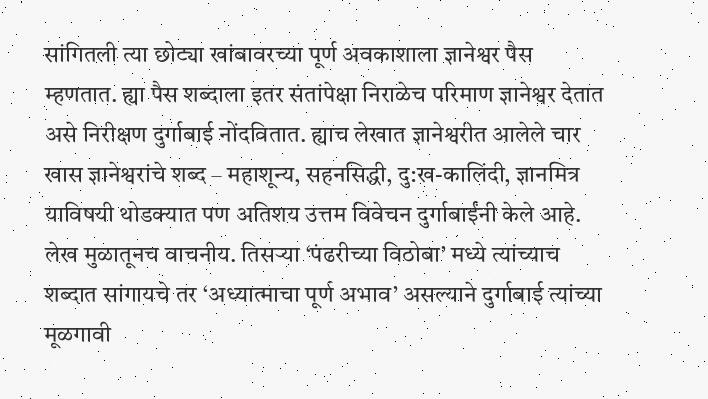सांगितली त्या छोट्या खांबावरच्या पूर्ण अवकाशाला ज्ञानेश्वर पैस म्हणतात. ह्या पैस शब्दाला इतर संतांपेक्षा निराळेच परिमाण ज्ञानेश्वर देतात असे निरीक्षण दुर्गाबाई नोंदवितात. ह्याच लेखात ज्ञानेश्वरीत आलेले चार खास ज्ञानेश्वरांचे शब्द – महाशून्य, सहनसिद्धी, दु:ख-कालिंदी, ज्ञानमित्र याविषयी थोडक्यात पण अतिशय उत्तम विवेचन दुर्गाबाईंनी केले आहे. लेख मुळातूनच वाचनीय. तिसऱ्या ‘पंढरीच्या विठोबा’ मध्ये त्यांच्याच शब्दात सांगायचे तर ‘अध्यात्माचा पूर्ण अभाव’ असल्याने दुर्गाबाई त्यांच्या मूळगावी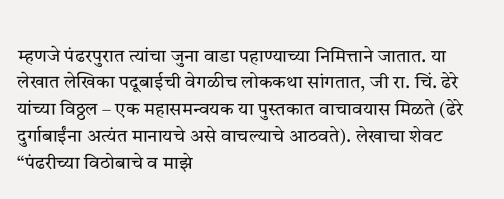म्हणजे पंढरपुरात त्यांचा जुना वाडा पहाण्याच्या निमित्ताने जातात. या लेखात लेखिका पदूबाईची वेगळीच लोककथा सांगतात, जी रा. चिं. ढेरे यांच्या विठ्ठल – एक महासमन्वयक या पुस्तकात वाचावयास मिळते (ढेरे दुर्गाबाईंना अत्यंत मानायचे असे वाचल्याचे आठवते). लेखाचा शेवट “पंढरीच्या विठोबाचे व माझे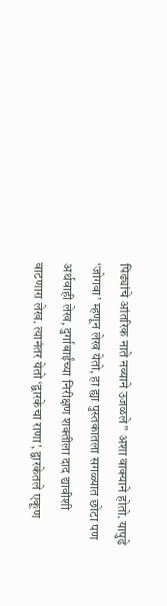पिढ्यांचे आंतरिक नाते नव्याने उजळले” अशा वाक्याने होतो. यापुढे ‘जोगवा’ म्हणून लेख येतो, हा ह्या पुस्तकातला सगळ्यात छोटा पण अर्थवाही लेख, दुर्गाबाईंच्या निरीक्षण शक्तीला दाद द्यावीशी वाटणारा लेख. त्यानंतर येतो ‘द्वारकेचा राणा’, द्वारकेतले एकूण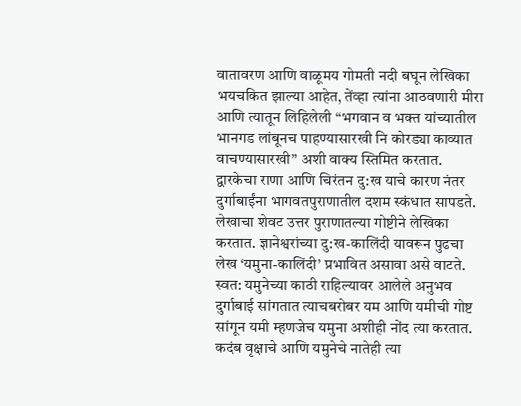वातावरण आणि वाळूमय गोमती नदी बघून लेखिका भयचकित झाल्या आहेत, तेंव्हा त्यांना आठवणारी मीरा आणि त्यातून लिहिलेली “भगवान व भक्त यांच्यातील भानगड लांबूनच पाहण्यासारखी नि कोरड्या काव्यात वाचण्यासारखी” अशी वाक्य स्तिमित करतात. द्वारकेचा राणा आणि चिरंतन दु:ख याचे कारण नंतर दुर्गाबाईंना भागवतपुराणातील दशम स्कंधात सापडते. लेखाचा शेवट उत्तर पुराणातल्या गोष्टीने लेखिका करतात. ज्ञानेश्वरांच्या दु:ख-कालिंदी यावरून पुढचा लेख ‘यमुना-कालिंदी’ प्रभावित असावा असे वाटते. स्वत: यमुनेच्या काठी राहिल्यावर आलेले अनुभव दुर्गाबाई सांगतात त्याचबरोबर यम आणि यमीची गोष्ट सांगून यमी म्हणजेच यमुना अशीही नोंद त्या करतात. कदंब वृक्षाचे आणि यमुनेचे नातेही त्या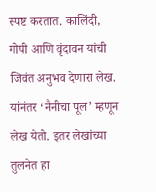स्पष्ट करतात. कालिंदी, गोपी आणि वृंदावन यांची जिवंत अनुभव देणारा लेख. यांनंतर ‘नैनीचा पूल’ म्हणून लेख येतो. इतर लेखांच्या तुलनेत हा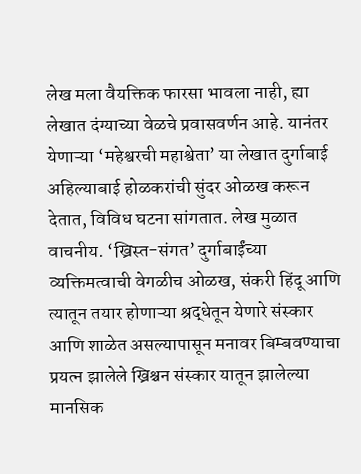लेख मला वैयक्तिक फारसा भावला नाही, ह्या लेखात दंग्याच्या वेळचे प्रवासवर्णन आहे. यानंतर येणाऱ्या ‘महेश्वरची महाश्वेता’ या लेखात दुर्गाबाई अहिल्याबाई होळकरांची सुंदर ओळख करून देतात, विविध घटना सांगतात. लेख मुळात वाचनीय. ‘ख्रिस्त-संगत’ दुर्गाबाईंच्या व्यक्तिमत्वाची वेगळीच ओळख, संकरी हिंदू आणि त्यातून तयार होणाऱ्या श्रद्धेतून येणारे संस्कार आणि शाळेत असल्यापासून मनावर बिम्बवण्याचा प्रयत्न झालेले ख्रिश्चन संस्कार यातून झालेल्या मानसिक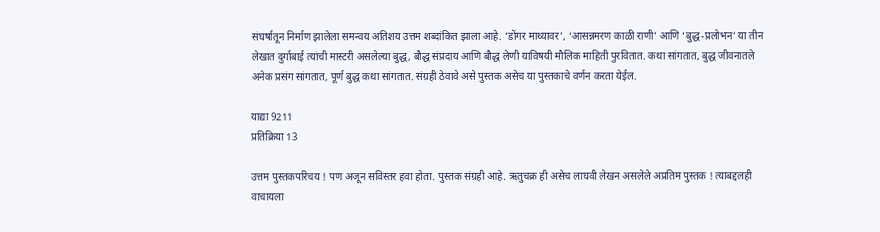संघर्षातून निर्माण झालेला समन्वय अतिशय उत्तम शब्दांकित झाला आहे. ‘डोंगर माथ्यावर’, ‘आसन्नमरण काळी राणी’ आणि ‘बुद्ध-प्रलोभन’ या तीन लेखात दुर्गाबाई त्यांची मास्टरी असलेल्या बुद्ध, बौद्ध संप्रदाय आणि बौद्ध लेणी याविषयी मौलिक माहिती पुरवितात. कथा सांगतात, बुद्ध जीवनातले अनेक प्रसंग सांगतात, पूर्ण बुद्ध कथा सांगतात. संग्रही ठेवावे असे पुस्तक असेच या पुस्तकाचे वर्णन करता येईल.

याद्या 9211
प्रतिक्रिया 13

उत्तम पुस्तकपरिचय ! पण अजून सविस्तर हवा होता. पुस्तक संग्रही आहे. ऋतुचक्र ही असेच लाघवी लेखन असलेले अप्रतिम पुस्तक ! त्याबद्दलही वाचायला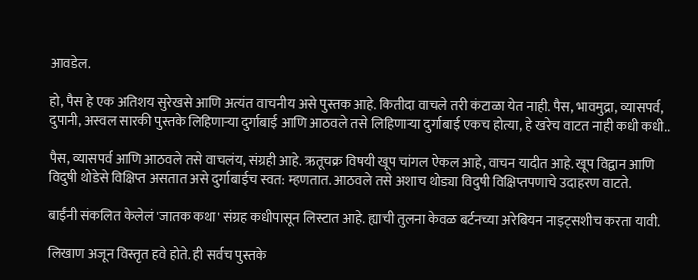आवडेल.

हो, पैस हे एक अतिशय सुरेखसे आणि अत्यंत वाचनीय असे पुस्तक आहे. कितीदा वाचले तरी कंटाळा येत नाही. पैस, भावमुद्रा, व्यासपर्व, दुपानी, अस्वल सारकी पुस्तके लिहिणार्‍या दुर्गाबाई आणि आठवले तसे लिहिणार्‍या दुर्गाबाई एकच होत्या, हे खरेच वाटत नाही कधी कधी..

पैस, व्यासपर्व आणि आठवले तसे वाचलंय, संग्रही आहे. ऋतूचक्र विषयी खूप चांगल ऐकल आहे, वाचन यादीत आहे. खूप विद्वान आणि विदुषी थोडेसे विक्षिप्त असतात असे दुर्गाबाईच स्वत: म्हणतात. आठवले तसे अशाच थोड्या विदुषी विक्षिप्तपणाचे उदाहरण वाटते.

बाईंनी संकलित केलेलं 'जातक कथा' संग्रह कधीपासून लिस्टात आहे. ह्याची तुलना केवळ बर्टनच्या अरेबियन नाइट्सशीच करता यावी.

लिखाण अजून विस्तृत हवे होते. ही सर्वच पुस्तके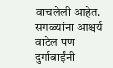वाचलेली आहेत. सगळ्यांना आश्चर्य वाटेल पण दुर्गाबाईंनी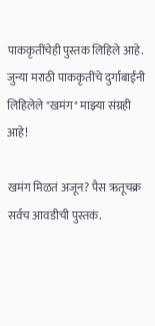पाककृतींचेही पुस्तक लिहिले आहे. जुन्या मराठी पाककृतींचे दुर्गाबाईंनी लिहिलेले "खमंग" माझ्या संग्रही आहे!

खमंग मिळतं अजून? पैस ऋतूचक्र सर्वच आवडीची पुस्तकं.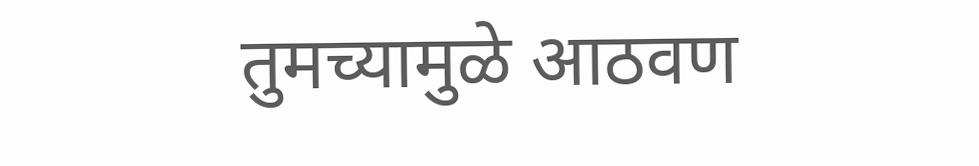तुमच्यामुळे आठवण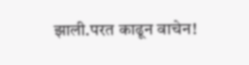झाली.परत काढून वाचेन!